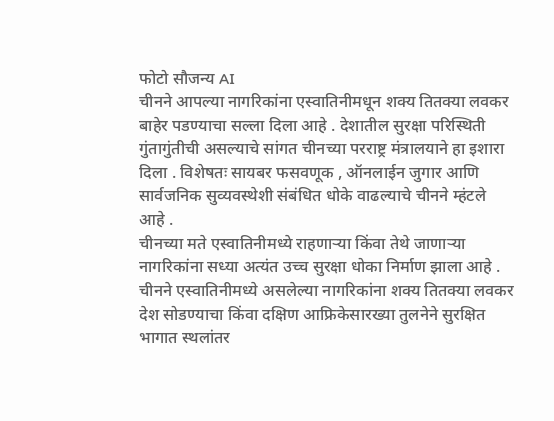फोटो सौजन्य AI
चीनने आपल्या नागरिकांना एस्वातिनीमधून शक्य तितक्या लवकर बाहेर पडण्याचा सल्ला दिला आहे . देशातील सुरक्षा परिस्थिती गुंतागुंतीची असल्याचे सांगत चीनच्या परराष्ट्र मंत्रालयाने हा इशारा दिला . विशेषतः सायबर फसवणूक , ऑनलाईन जुगार आणि सार्वजनिक सुव्यवस्थेशी संबंधित धोके वाढल्याचे चीनने म्हंटले आहे .
चीनच्या मते एस्वातिनीमध्ये राहणाऱ्या किंवा तेथे जाणाऱ्या नागरिकांना सध्या अत्यंत उच्च सुरक्षा धोका निर्माण झाला आहे . चीनने एस्वातिनीमध्ये असलेल्या नागरिकांना शक्य तितक्या लवकर देश सोडण्याचा किंवा दक्षिण आफ्रिकेसारख्या तुलनेने सुरक्षित भागात स्थलांतर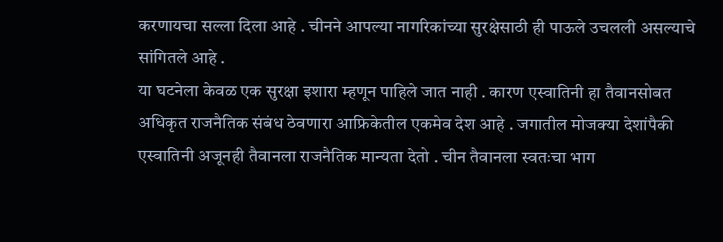करणायचा सल्ला दिला आहे . चीनने आपल्या नागरिकांच्या सुरक्षेसाठी ही पाऊले उचलली असल्याचे सांगितले आहे .
या घटनेला केवळ एक सुरक्षा इशारा म्हणून पाहिले जात नाही . कारण एस्वातिनी हा तैवानसोबत अधिकृत राजनैतिक संबंध ठेवणारा आफ्रिकेतील एकमेव देश आहे . जगातील मोजक्या देशांपैकी एस्वातिनी अजूनही तैवानला राजनैतिक मान्यता देतो . चीन तैवानला स्वतःचा भाग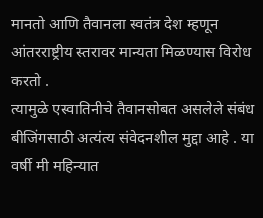मानतो आणि तैवानला स्वतंत्र देश म्हणून आंतरराष्ट्रीय स्तरावर मान्यता मिळण्यास विरोध करतो .
त्यामुळे एस्वातिनीचे तैवानसोबत असलेले संबंध बीजिंगसाठी अत्यंत्य संवेदनशील मुद्दा आहे . या वर्षी मी महिन्यात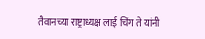तैवानच्या राष्ट्राध्यक्ष लाई चिंग ते यांनी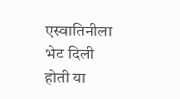एस्वातिनीला भेट दिली होती या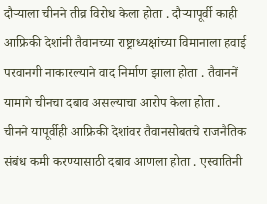दौऱ्याला चीनने तीव्र विरोध केला होता . दौऱ्यापूर्वी काही आफ्रिकी देशांनी तैवानच्या राष्ट्राध्यक्षांच्या विमानाला हवाई परवानगी नाकारल्याने वाद निर्माण झाला होता . तैवाननें यामागे चीनचा दबाव असल्याचा आरोप केला होता .
चीनने यापूर्वीही आफ्रिकी देशांवर तैवानसोबतचे राजनैतिक संबंध कमी करण्यासाठी दबाव आणला होता . एस्वातिनी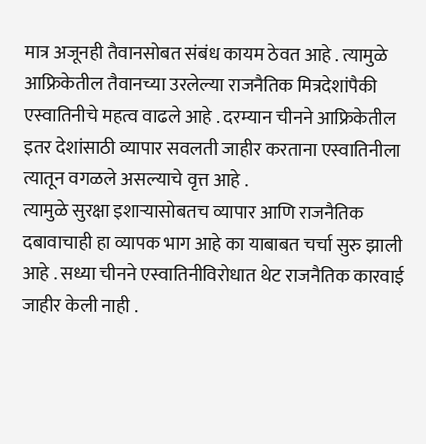मात्र अजूनही तैवानसोबत संबंध कायम ठेवत आहे . त्यामुळे आफ्रिकेतील तैवानच्या उरलेल्या राजनैतिक मित्रदेशांपैकी एस्वातिनीचे महत्व वाढले आहे . दरम्यान चीनने आफ्रिकेतील इतर देशांसाठी व्यापार सवलती जाहीर करताना एस्वातिनीला त्यातून वगळले असल्याचे वृत्त आहे .
त्यामुळे सुरक्षा इशाऱ्यासोबतच व्यापार आणि राजनैतिक दबावाचाही हा व्यापक भाग आहे का याबाबत चर्चा सुरु झाली आहे . सध्या चीनने एस्वातिनीविरोधात थेट राजनैतिक कारवाई जाहीर केली नाही .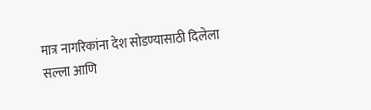मात्र नागरिकांना देश सोडण्यासाठी दिलेला सल्ला आणि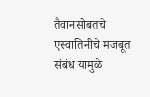तैवानसोबतचे एस्वातिनीचे मजबूत संबंध यामुळे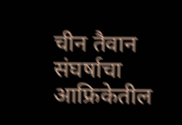चीन तैवान संघर्षाचा आफ्रिकेतील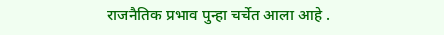राजनैतिक प्रभाव पुन्हा चर्चेत आला आहे .